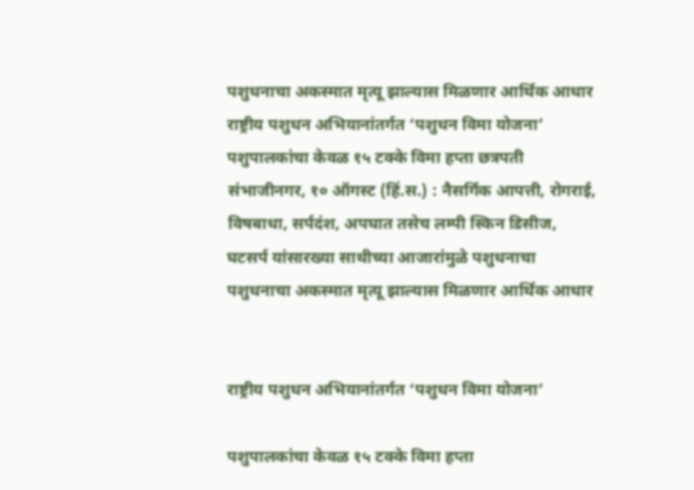पशुधनाचा अकस्मात मृत्यू झाल्यास मिळणार आर्थिक आधार
राष्ट्रीय पशुधन अभियानांतर्गत ‘पशुधन विमा योजना’ पशुपालकांचा केवळ १५ टक्के विमा हप्ता छत्रपती संभाजीनगर, १० ऑगस्ट (हिं.स.) : नैसर्गिक आपत्ती, रोगराई, विषबाधा, सर्पदंश, अपघात तसेच लम्पी स्किन डिसीज, घटसर्प यांसारख्या साथीच्या आजारांमुळे पशुधनाचा
पशुधनाचा अकस्मात मृत्यू झाल्यास मिळणार आर्थिक आधार


राष्ट्रीय पशुधन अभियानांतर्गत ‘पशुधन विमा योजना’

पशुपालकांचा केवळ १५ टक्के विमा हप्ता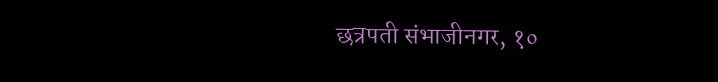छत्रपती संभाजीनगर, १०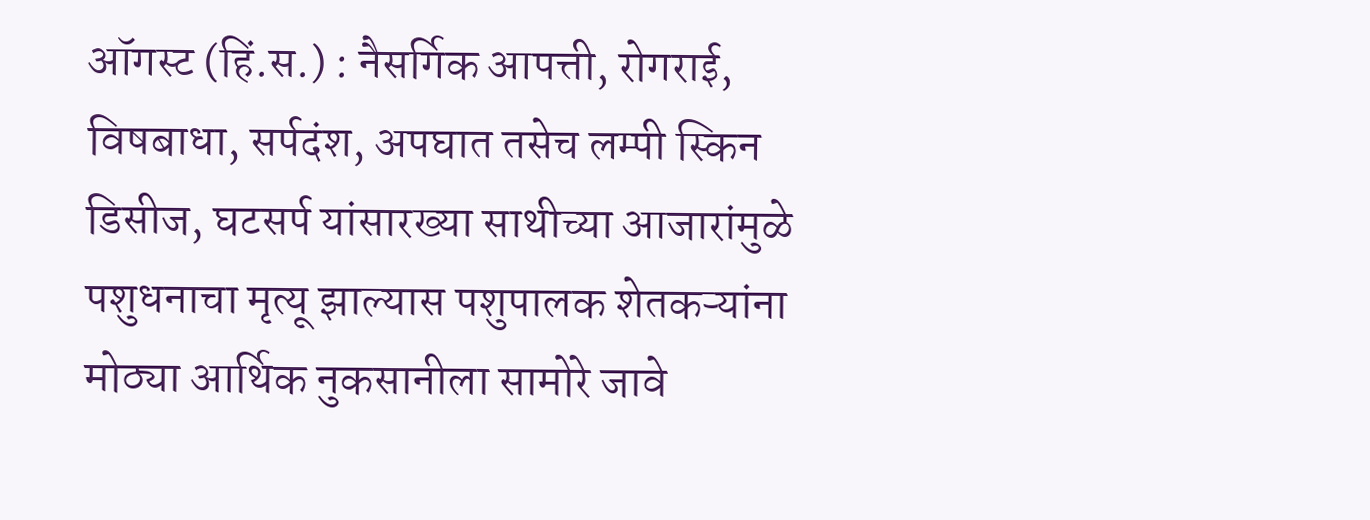ऑगस्ट (हिं.स.) : नैसर्गिक आपत्ती, रोगराई, विषबाधा, सर्पदंश, अपघात तसेच लम्पी स्किन डिसीज, घटसर्प यांसारख्या साथीच्या आजारांमुळे पशुधनाचा मृत्यू झाल्यास पशुपालक शेतकऱ्यांना मोठ्या आर्थिक नुकसानीला सामोरे जावे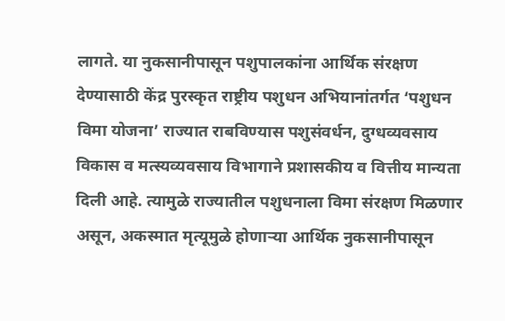लागते. या नुकसानीपासून पशुपालकांना आर्थिक संरक्षण देण्यासाठी केंद्र पुरस्कृत राष्ट्रीय पशुधन अभियानांतर्गत ‘पशुधन विमा योजना’ राज्यात राबविण्यास पशुसंवर्धन, दुग्धव्यवसाय विकास व मत्स्यव्यवसाय विभागाने प्रशासकीय व वित्तीय मान्यता दिली आहे. त्यामुळे राज्यातील पशुधनाला विमा संरक्षण मिळणार असून, अकस्मात मृत्यूमुळे होणाऱ्या आर्थिक नुकसानीपासून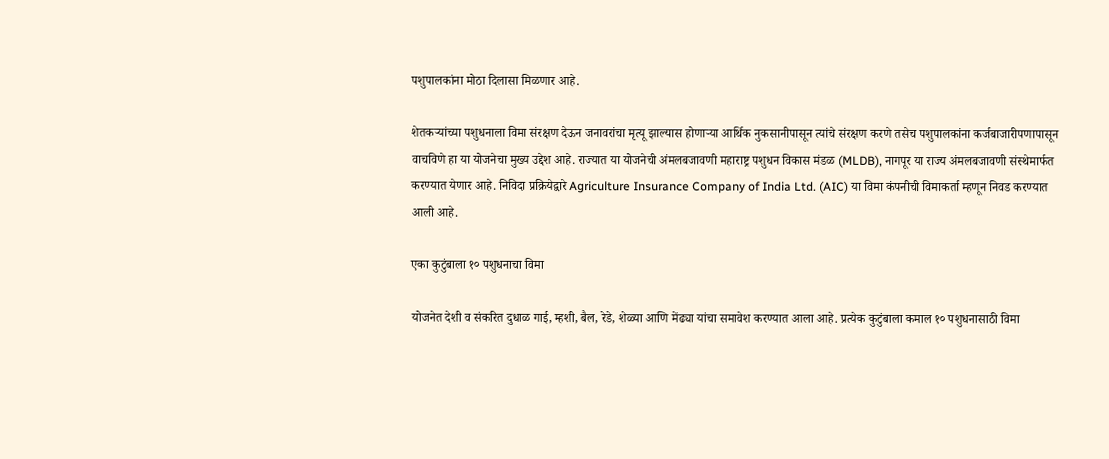पशुपालकांना मोठा दिलासा मिळणार आहे.

शेतकऱ्यांच्या पशुधनाला विमा संरक्षण देऊन जनावरांचा मृत्यू झाल्यास होणाऱ्या आर्थिक नुकसानीपासून त्यांचे संरक्षण करणे तसेच पशुपालकांना कर्जबाजारीपणापासून वाचविणे हा या योजनेचा मुख्य उद्देश आहे. राज्यात या योजनेची अंमलबजावणी महाराष्ट्र पशुधन विकास मंडळ (MLDB), नागपूर या राज्य अंमलबजावणी संस्थेमार्फत करण्यात येणार आहे. निविदा प्रक्रियेद्वारे Agriculture Insurance Company of India Ltd. (AIC) या विमा कंपनीची विमाकर्ता म्हणून निवड करण्यात आली आहे.

एका कुटुंबाला १० पशुधनाचा विमा

योजनेत देशी व संकरित दुधाळ गाई, म्हशी, बैल, रेडे, शेळ्या आणि मेंढ्या यांचा समावेश करण्यात आला आहे. प्रत्येक कुटुंबाला कमाल १० पशुधनासाठी विमा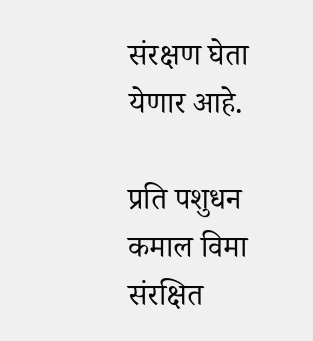संरक्षण घेता येणार आहे.

प्रति पशुधन कमाल विमा संरक्षित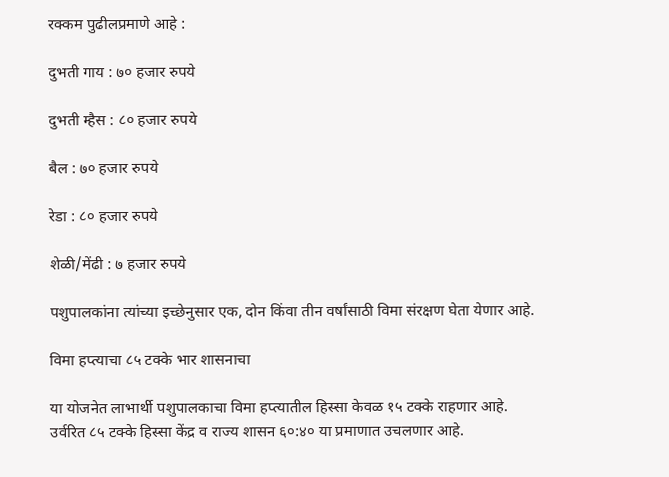रक्कम पुढीलप्रमाणे आहे :

दुभती गाय : ७० हजार रुपये

दुभती म्हैस : ८० हजार रुपये

बैल : ७० हजार रुपये

रेडा : ८० हजार रुपये

शेळी/मेंढी : ७ हजार रुपये

पशुपालकांना त्यांच्या इच्छेनुसार एक, दोन किंवा तीन वर्षांसाठी विमा संरक्षण घेता येणार आहे.

विमा हप्त्याचा ८५ टक्के भार शासनाचा

या योजनेत लाभार्थी पशुपालकाचा विमा हप्त्यातील हिस्सा केवळ १५ टक्के राहणार आहे. उर्वरित ८५ टक्के हिस्सा केंद्र व राज्य शासन ६०:४० या प्रमाणात उचलणार आहे.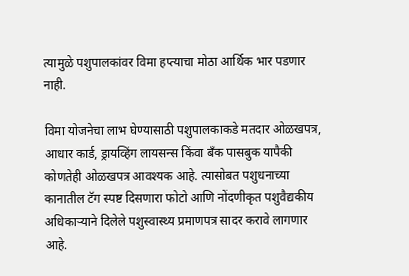त्यामुळे पशुपालकांवर विमा हप्त्याचा मोठा आर्थिक भार पडणार नाही.

विमा योजनेचा लाभ घेण्यासाठी पशुपालकाकडे मतदार ओळखपत्र, आधार कार्ड, ड्रायव्हिंग लायसन्स किंवा बँक पासबुक यापैकी कोणतेही ओळखपत्र आवश्यक आहे. त्यासोबत पशुधनाच्या कानातील टॅग स्पष्ट दिसणारा फोटो आणि नोंदणीकृत पशुवैद्यकीय अधिकाऱ्याने दिलेले पशुस्वास्थ्य प्रमाणपत्र सादर करावे लागणार आहे.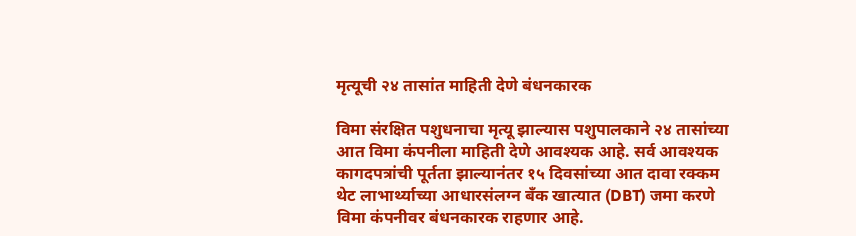मृत्यूची २४ तासांत माहिती देणे बंधनकारक

विमा संरक्षित पशुधनाचा मृत्यू झाल्यास पशुपालकाने २४ तासांच्या आत विमा कंपनीला माहिती देणे आवश्यक आहे. सर्व आवश्यक कागदपत्रांची पूर्तता झाल्यानंतर १५ दिवसांच्या आत दावा रक्कम थेट लाभार्थ्याच्या आधारसंलग्न बँक खात्यात (DBT) जमा करणे विमा कंपनीवर बंधनकारक राहणार आहे.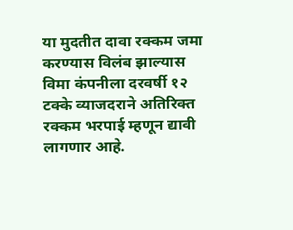या मुदतीत दावा रक्कम जमा करण्यास विलंब झाल्यास विमा कंपनीला दरवर्षी १२ टक्के व्याजदराने अतिरिक्त रक्कम भरपाई म्हणून द्यावी लागणार आहे.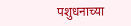पशुधनाच्या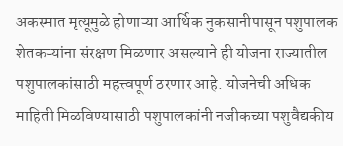अकस्मात मृत्यूमुळे होणाऱ्या आर्थिक नुकसानीपासून पशुपालक शेतकऱ्यांना संरक्षण मिळणार असल्याने ही योजना राज्यातील पशुपालकांसाठी महत्त्वपूर्ण ठरणार आहे. योजनेची अधिक माहिती मिळविण्यासाठी पशुपालकांनी नजीकच्या पशुवैद्यकीय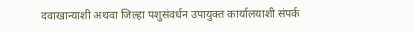दवाखान्याशी अथवा जिल्हा पशुसंवर्धन उपायुक्त कार्यालयाशी संपर्क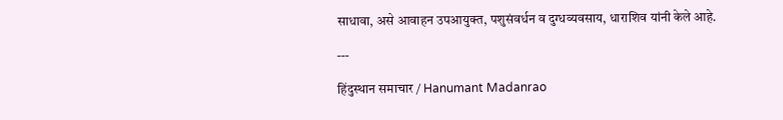साधावा, असे आवाहन उपआयुक्त, पशुसंवर्धन व दुग्धव्यवसाय, धाराशिव यांनी केले आहे.

---

हिंदुस्थान समाचार / Hanumant Madanrao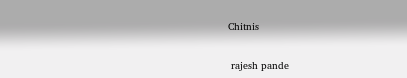Chitnis


 rajesh pande